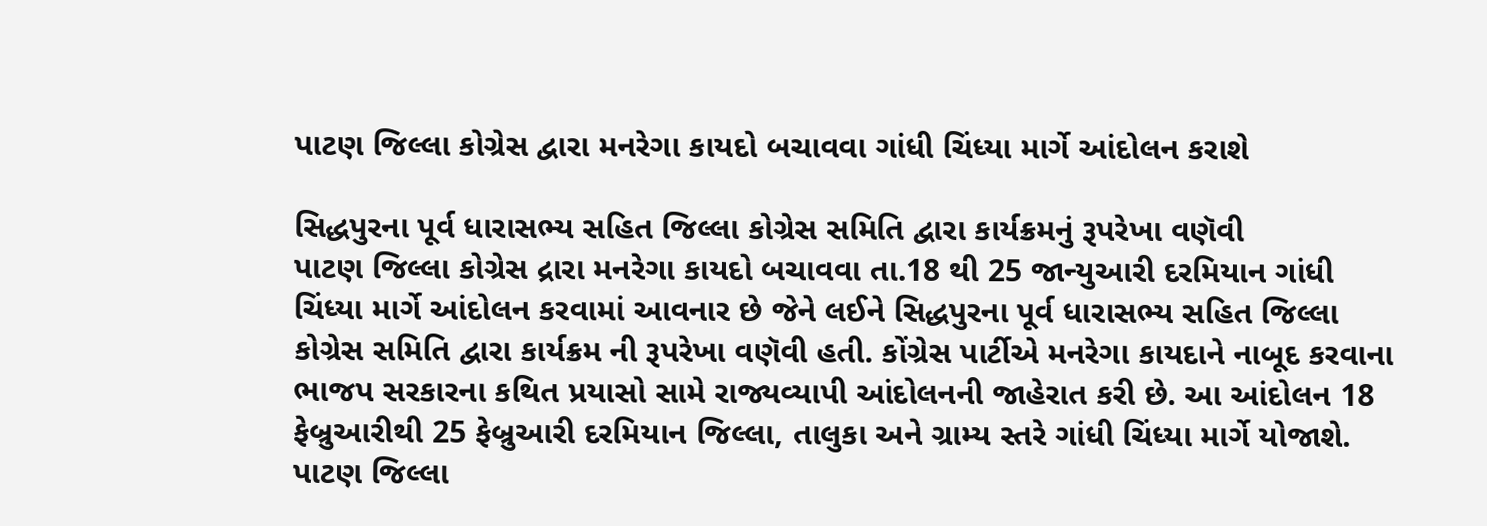પાટણ જિલ્લા કોગ્રેસ દ્વારા મનરેગા કાયદો બચાવવા ગાંધી ચિંધ્યા માર્ગે આંદોલન કરાશે

સિદ્ધપુરના પૂર્વ ધારાસભ્ય સહિત જિલ્લા કોગ્રેસ સમિતિ દ્વારા કાર્યક્રમનું રૂપરેખા વણૅવી
પાટણ જિલ્લા કોગ્રેસ દ્રારા મનરેગા કાયદો બચાવવા તા.18 થી 25 જાન્યુઆરી દરમિયાન ગાંધી ચિંધ્યા માર્ગે આંદોલન કરવામાં આવનાર છે જેને લઈને સિદ્ધપુરના પૂર્વ ધારાસભ્ય સહિત જિલ્લા કોગ્રેસ સમિતિ દ્વારા કાર્યક્રમ ની રૂપરેખા વણૅવી હતી. કોંગ્રેસ પાર્ટીએ મનરેગા કાયદાને નાબૂદ કરવાના ભાજપ સરકારના કથિત પ્રયાસો સામે રાજ્યવ્યાપી આંદોલનની જાહેરાત કરી છે. આ આંદોલન 18 ફેબ્રુઆરીથી 25 ફેબ્રુઆરી દરમિયાન જિલ્લા, તાલુકા અને ગ્રામ્ય સ્તરે ગાંધી ચિંધ્યા માર્ગે યોજાશે. પાટણ જિલ્લા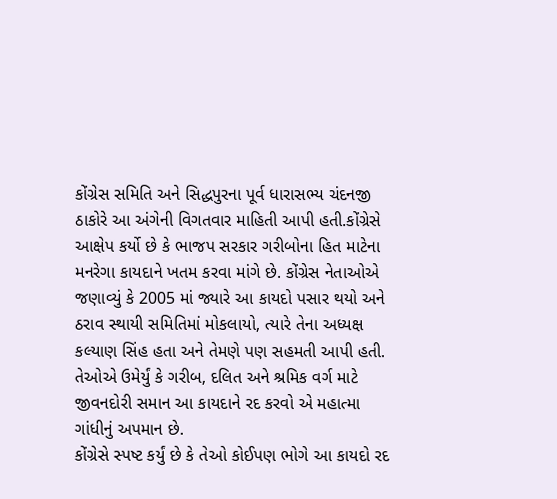કોંગ્રેસ સમિતિ અને સિદ્ધપુરના પૂર્વ ધારાસભ્ય ચંદનજી ઠાકોરે આ અંગેની વિગતવાર માહિતી આપી હતી.કોંગ્રેસે આક્ષેપ કર્યો છે કે ભાજપ સરકાર ગરીબોના હિત માટેના મનરેગા કાયદાને ખતમ કરવા માંગે છે. કોંગ્રેસ નેતાઓએ જણાવ્યું કે 2005 માં જ્યારે આ કાયદો પસાર થયો અને ઠરાવ સ્થાયી સમિતિમાં મોકલાયો, ત્યારે તેના અધ્યક્ષ કલ્યાણ સિંહ હતા અને તેમણે પણ સહમતી આપી હતી. તેઓએ ઉમેર્યું કે ગરીબ, દલિત અને શ્રમિક વર્ગ માટે જીવનદોરી સમાન આ કાયદાને રદ કરવો એ મહાત્મા ગાંધીનું અપમાન છે.
કોંગ્રેસે સ્પષ્ટ કર્યું છે કે તેઓ કોઈપણ ભોગે આ કાયદો રદ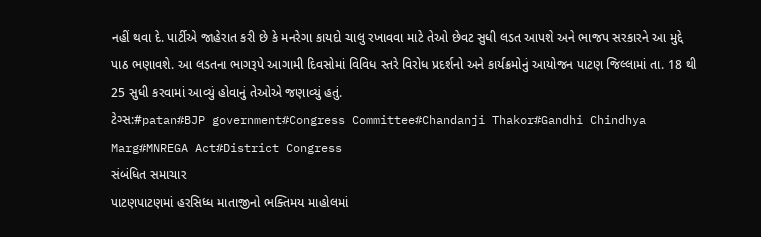નહીં થવા દે. પાર્ટીએ જાહેરાત કરી છે કે મનરેગા કાયદો ચાલુ રખાવવા માટે તેઓ છેવટ સુધી લડત આપશે અને ભાજપ સરકારને આ મુદ્દે પાઠ ભણાવશે. આ લડતના ભાગરૂપે આગામી દિવસોમાં વિવિધ સ્તરે વિરોધ પ્રદર્શનો અને કાર્યક્રમોનું આયોજન પાટણ જિલ્લામાં તા. 18 થી 25 સુધી કરવામાં આવ્યું હોવાનું તેઓએ જણાવ્યું હતું.
ટેગ્સ:#patan#BJP government#Congress Committee#Chandanji Thakor#Gandhi Chindhya Marg#MNREGA Act#District Congress
સંબંધિત સમાચાર
પાટણપાટણમાં હરસિધ્ધ માતાજીનો ભક્તિમય માહોલમાં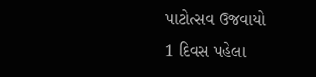પાટોત્સવ ઉજવાયો
1 દિવસ પહેલા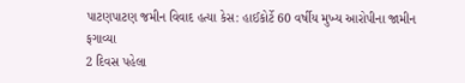પાટણપાટણ જમીન વિવાદ હત્યા કેસ: હાઈકોર્ટે 60 વર્ષીય મુખ્ય આરોપીના જામીન ફગાવ્યા
2 દિવસ પહેલા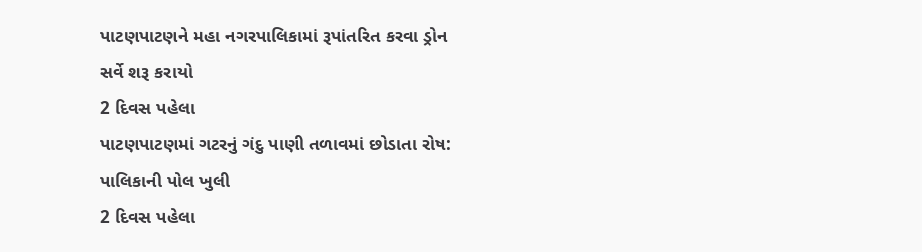પાટણપાટણને મહા નગરપાલિકામાં રૂપાંતરિત કરવા ડ્રોન સર્વે શરૂ કરાયો
2 દિવસ પહેલા
પાટણપાટણમાં ગટરનું ગંદુ પાણી તળાવમાં છોડાતા રોષ: પાલિકાની પોલ ખુલી
2 દિવસ પહેલા